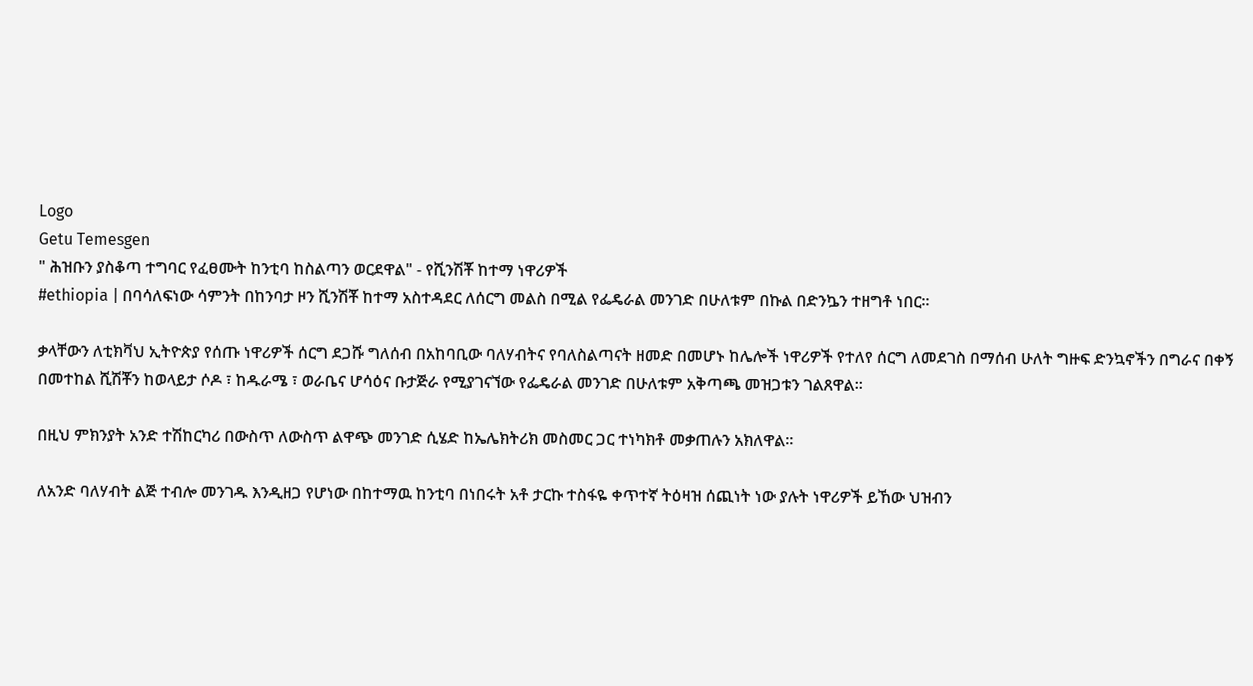Logo
Getu Temesgen
" ሕዝቡን ያስቆጣ ተግባር የፈፀሙት ከንቲባ ከስልጣን ወርደዋል" - የሺንሽቾ ከተማ ነዋሪዎች
#ethiopia | በባሳለፍነው ሳምንት በከንባታ ዞን ሺንሽቾ ከተማ አስተዳደር ለሰርግ መልስ በሚል የፌዴራል መንገድ በሁለቱም በኩል በድንኴን ተዘግቶ ነበር።

ቃላቸውን ለቲክቫህ ኢትዮጵያ የሰጡ ነዋሪዎች ሰርግ ደጋሹ ግለሰብ በአከባቢው ባለሃብትና የባለስልጣናት ዘመድ በመሆኑ ከሌሎች ነዋሪዎች የተለየ ሰርግ ለመደገስ በማሰብ ሁለት ግዙፍ ድንኳኖችን በግራና በቀኝ በመተከል ሺሽቾን ከወላይታ ሶዶ ፣ ከዱራሜ ፣ ወራቤና ሆሳዕና ቡታጅራ የሚያገናኘው የፌዴራል መንገድ በሁለቱም አቅጣጫ መዝጋቱን ገልጸዋል።

በዚህ ምክንያት አንድ ተሽከርካሪ በውስጥ ለውስጥ ልዋጭ መንገድ ሲሄድ ከኤሌክትሪክ መስመር ጋር ተነካክቶ መቃጠሉን አክለዋል።

ለአንድ ባለሃብት ልጅ ተብሎ መንገዱ እንዲዘጋ የሆነው በከተማዉ ከንቲባ በነበሩት አቶ ታርኩ ተስፋዬ ቀጥተኛ ትዕዛዝ ሰጪነት ነው ያሉት ነዋሪዎች ይኸው ህዝብን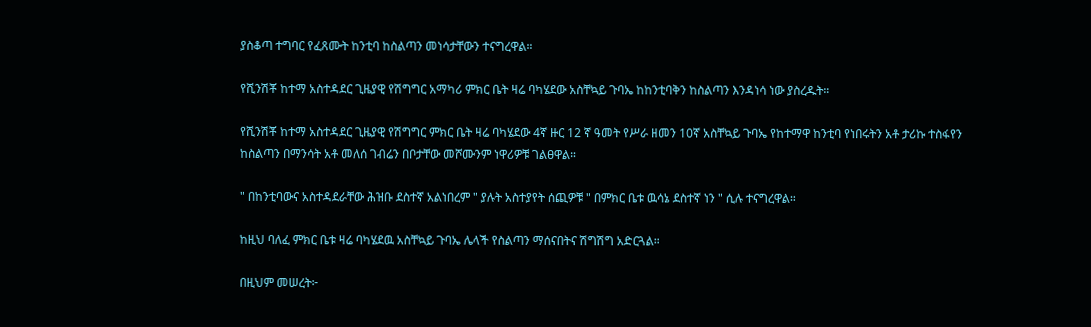ያስቆጣ ተግባር የፈጸሙት ከንቲባ ከስልጣን መነሳታቸውን ተናግረዋል።

የሺንሽቾ ከተማ አስተዳደር ጊዜያዊ የሽግግር አማካሪ ምክር ቤት ዛሬ ባካሄደው አስቸኳይ ጉባኤ ከከንቲባቅን ከስልጣን እንዳነሳ ነው ያስረዱት።

የሺንሽቾ ከተማ አስተዳደር ጊዜያዊ የሽግግር ምክር ቤት ዛሬ ባካሄደው 4ኛ ዙር 12 ኛ ዓመት የሥራ ዘመን 10ኛ አስቸኳይ ጉባኤ የከተማዋ ከንቲባ የነበሩትን አቶ ታሪኩ ተስፋየን ከስልጣን በማንሳት አቶ መለሰ ገብሬን በቦታቸው መሾሙንም ነዋሪዎቹ ገልፀዋል።

" በከንቲባውና አስተዳደራቸው ሕዝቡ ደስተኛ አልነበረም " ያሉት አስተያየት ሰጪዎቹ " በምክር ቤቱ ዉሳኔ ደስተኛ ነን " ሲሉ ተናግረዋል።

ከዚህ ባለፈ ምክር ቤቱ ዛሬ ባካሄደዉ አስቸኳይ ጉባኤ ሌላች የስልጣን ማሰናበትና ሽግሽግ አድርጓል።

በዚህም መሠረት፦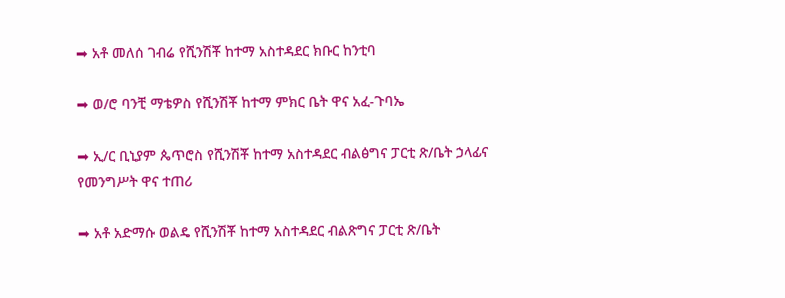➡ አቶ መለሰ ገብሬ የሺንሽቾ ከተማ አስተዳደር ክቡር ከንቲባ

➡ ወ/ሮ ባንቺ ማቴዎስ የሺንሽቾ ከተማ ምክር ቤት ዋና አፈ-ጉባኤ

➡ ኢ/ር ቢኒያም ጴጥሮስ የሺንሽቾ ከተማ አስተዳደር ብልፅግና ፓርቲ ጽ/ቤት ኃላፊና የመንግሥት ዋና ተጠሪ

➡ አቶ አድማሱ ወልዴ የሺንሽቾ ከተማ አስተዳደር ብልጽግና ፓርቲ ጽ/ቤት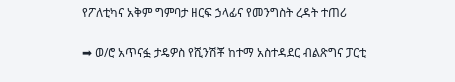የፖለቲካና አቅም ግምባታ ዘርፍ ኃላፊና የመንግስት ረዳት ተጠሪ

➡ ወ/ሮ አጥናፏ ታዴዎስ የሺንሽቾ ከተማ አስተዳደር ብልጽግና ፓርቲ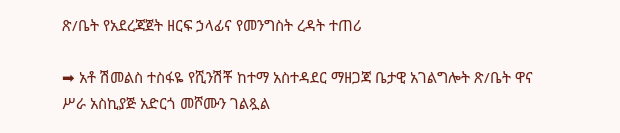ጽ/ቤት የአደረጃጀት ዘርፍ ኃላፊና የመንግስት ረዳት ተጠሪ

➡ አቶ ሽመልስ ተስፋዬ የሺንሽቾ ከተማ አስተዳደር ማዘጋጃ ቤታዊ አገልግሎት ጽ/ቤት ዋና ሥራ አስኪያጅ አድርጎ መሾሙን ገልጿል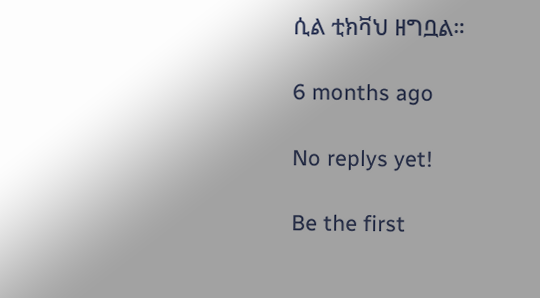ሲል ቲክቫህ ዘግቧል።

6 months ago

No replys yet!

Be the first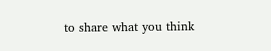to share what you think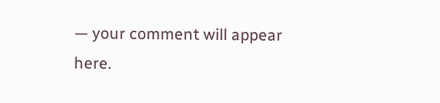— your comment will appear here.